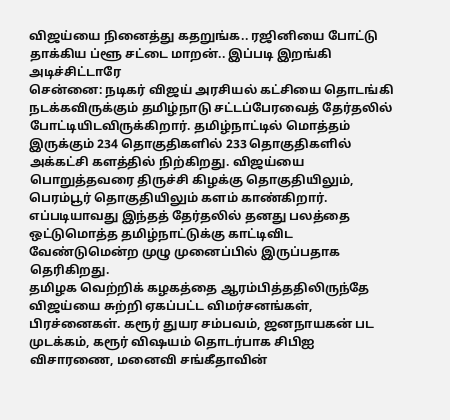விஜய்யை நினைத்து கதறுங்க.. ரஜினியை போட்டு தாக்கிய ப்ளூ சட்டை மாறன்.. இப்படி இறங்கி அடிச்சிட்டாரே
சென்னை: நடிகர் விஜய் அரசியல் கட்சியை தொடங்கி நடக்கவிருக்கும் தமிழ்நாடு சட்டப்பேரவைத் தேர்தலில் போட்டியிடவிருக்கிறார். தமிழ்நாட்டில் மொத்தம் இருக்கும் 234 தொகுதிகளில் 233 தொகுதிகளில் அக்கட்சி களத்தில் நிற்கிறது. விஜய்யை பொறுத்தவரை திருச்சி கிழக்கு தொகுதியிலும், பெரம்பூர் தொகுதியிலும் களம் காண்கிறார். எப்படியாவது இந்தத் தேர்தலில் தனது பலத்தை ஒட்டுமொத்த தமிழ்நாட்டுக்கு காட்டிவிட வேண்டுமென்ற முழு முனைப்பில் இருப்பதாக தெரிகிறது.
தமிழக வெற்றிக் கழகத்தை ஆரம்பித்ததிலிருந்தே விஜய்யை சுற்றி ஏகப்பட்ட விமர்சனங்கள், பிரச்னைகள். கரூர் துயர சம்பவம், ஜனநாயகன் பட முடக்கம், கரூர் விஷயம் தொடர்பாக சிபிஐ விசாரணை, மனைவி சங்கீதாவின்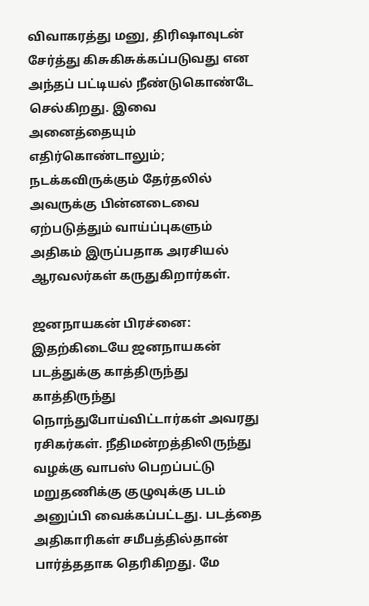விவாகரத்து மனு, திரிஷாவுடன் சேர்த்து கிசுகிசுக்கப்படுவது என அந்தப் பட்டியல் நீண்டுகொண்டே செல்கிறது. இவை அனைத்தையும் எதிர்கொண்டாலும்; நடக்கவிருக்கும் தேர்தலில் அவருக்கு பின்னடைவை ஏற்படுத்தும் வாய்ப்புகளும் அதிகம் இருப்பதாக அரசியல் ஆரவலர்கள் கருதுகிறார்கள்.

ஜனநாயகன் பிரச்னை: இதற்கிடையே ஜனநாயகன் படத்துக்கு காத்திருந்து காத்திருந்து நொந்துபோய்விட்டார்கள் அவரது ரசிகர்கள். நீதிமன்றத்திலிருந்து வழக்கு வாபஸ் பெறப்பட்டு மறுதணிக்கு குழுவுக்கு படம் அனுப்பி வைக்கப்பட்டது. படத்தை அதிகாரிகள் சமீபத்தில்தான் பார்த்ததாக தெரிகிறது. மே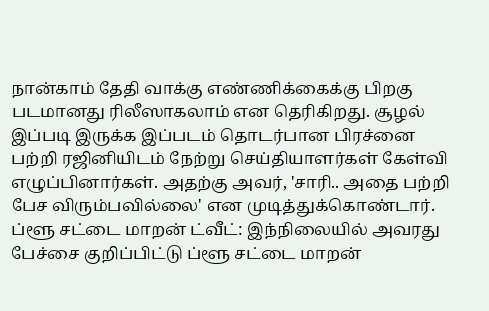நான்காம் தேதி வாக்கு எண்ணிக்கைக்கு பிறகு படமானது ரிலீஸாகலாம் என தெரிகிறது. சூழல் இப்படி இருக்க இப்படம் தொடர்பான பிரச்னை பற்றி ரஜினியிடம் நேற்று செய்தியாளர்கள் கேள்வி எழுப்பினார்கள். அதற்கு அவர், 'சாரி.. அதை பற்றி பேச விரும்பவில்லை' என முடித்துக்கொண்டார்.
ப்ளூ சட்டை மாறன் ட்வீட்: இந்நிலையில் அவரது பேச்சை குறிப்பிட்டு ப்ளூ சட்டை மாறன்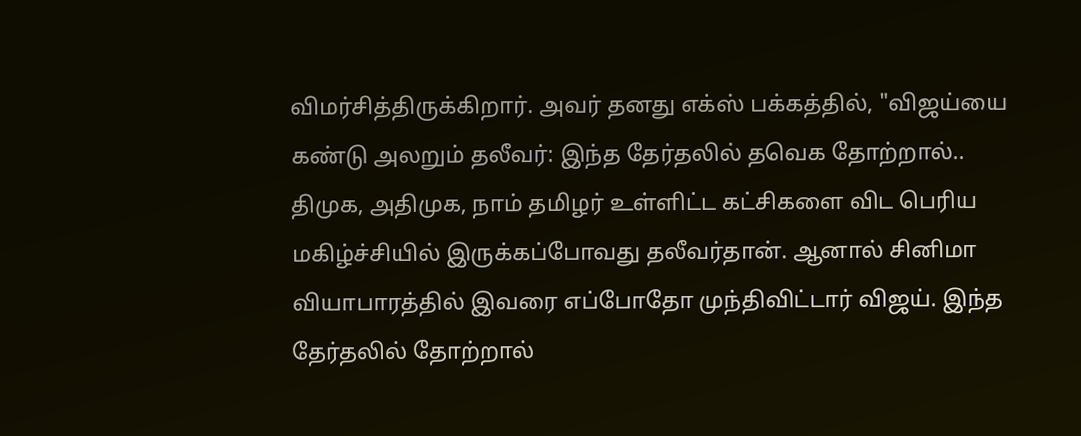விமர்சித்திருக்கிறார். அவர் தனது எக்ஸ் பக்கத்தில், "விஜய்யை கண்டு அலறும் தலீவர்: இந்த தேர்தலில் தவெக தோற்றால்.. திமுக, அதிமுக, நாம் தமிழர் உள்ளிட்ட கட்சிகளை விட பெரிய மகிழ்ச்சியில் இருக்கப்போவது தலீவர்தான். ஆனால் சினிமா வியாபாரத்தில் இவரை எப்போதோ முந்திவிட்டார் விஜய். இந்த தேர்தலில் தோற்றால்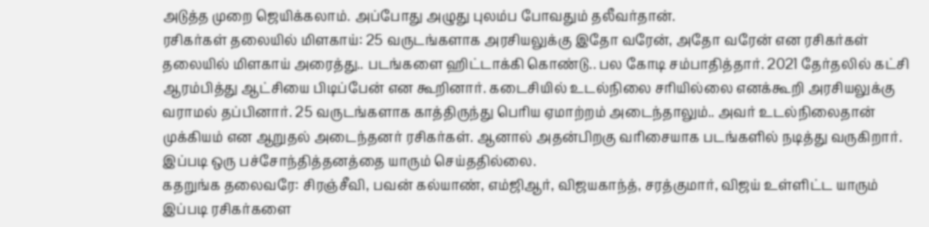அடுத்த முறை ஜெயிக்கலாம். அப்போது அழுது புலம்ப போவதும் தலீவர்தான்.
ரசிகர்கள் தலையில் மிளகாய்: 25 வருடங்களாக அரசியலுக்கு இதோ வரேன், அதோ வரேன் என ரசிகர்கள் தலையில் மிளகாய் அரைத்து.. படங்களை ஹிட்டாக்கி கொண்டு.. பல கோடி சம்பாதித்தார். 2021 தேர்தலில் கட்சி ஆரம்பித்து ஆட்சியை பிடிப்பேன் என கூறினார். கடைசியில் உடல்நிலை சரியில்லை எனக்கூறி அரசியலுக்கு வராமல் தப்பினார். 25 வருடங்களாக காத்திருந்து பெரிய ஏமாற்றம் அடைந்தாலும்.. அவர் உடல்நிலைதான் முக்கியம் என ஆறுதல் அடைந்தனர் ரசிகர்கள். ஆனால் அதன்பிறகு வரிசையாக படங்களில் நடித்து வருகிறார். இப்படி ஒரு பச்சோந்தித்தனத்தை யாரும் செய்ததில்லை.
கதறுங்க தலைவரே: சிரஞ்சீவி, பவன் கல்யாண், எம்ஜிஆர், விஜயகாந்த், சரத்குமார், விஜய் உள்ளிட்ட யாரும் இப்படி ரசிகர்களை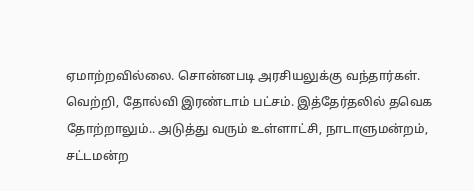ஏமாற்றவில்லை. சொன்னபடி அரசியலுக்கு வந்தார்கள். வெற்றி, தோல்வி இரண்டாம் பட்சம். இத்தேர்தலில் தவெக தோற்றாலும்.. அடுத்து வரும் உள்ளாட்சி, நாடாளுமன்றம், சட்டமன்ற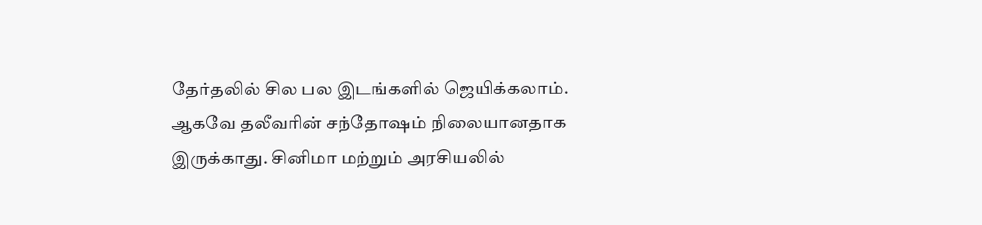தேர்தலில் சில பல இடங்களில் ஜெயிக்கலாம். ஆகவே தலீவரின் சந்தோஷம் நிலையானதாக இருக்காது. சினிமா மற்றும் அரசியலில்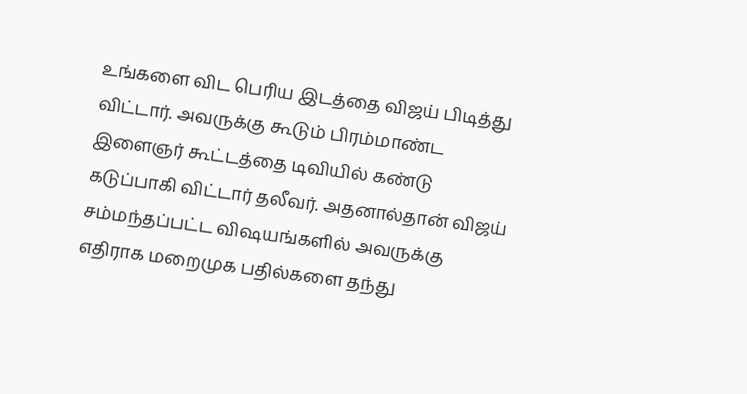உங்களை விட பெரிய இடத்தை விஜய் பிடித்து விட்டார். அவருக்கு கூடும் பிரம்மாண்ட இளைஞர் கூட்டத்தை டிவியில் கண்டு கடுப்பாகி விட்டார் தலீவர். அதனால்தான் விஜய் சம்மந்தப்பட்ட விஷயங்களில் அவருக்கு எதிராக மறைமுக பதில்களை தந்து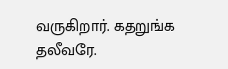வருகிறார். கதறுங்க தலீவரே.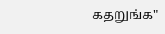கதறுங்க"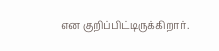என குறிப்பிட்டிருக்கிறார்.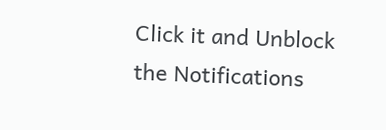Click it and Unblock the Notifications